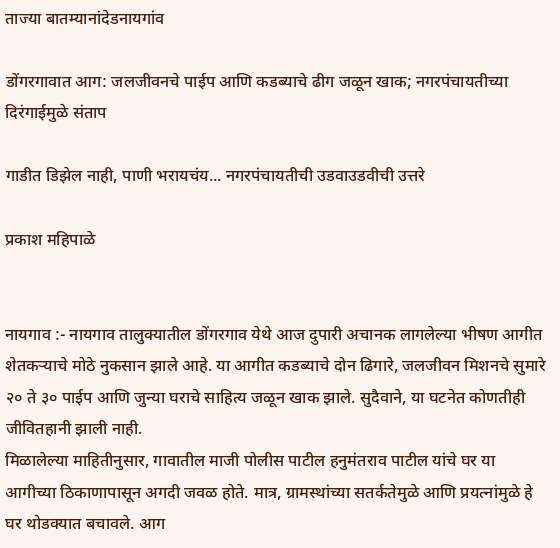ताज्या बातम्यानांदेडनायगांव

डोंगरगावात आग: जलजीवनचे पाईप आणि कडब्याचे ढीग जळून खाक; नगरपंचायतीच्या दिरंगाईमुळे संताप

गाडीत डिझेल नाही, पाणी भरायचंय... नगरपंचायतीची उडवाउडवीची उत्तरे

प्रकाश महिपाळे


नायगाव :- नायगाव तालुक्यातील डोंगरगाव येथे आज दुपारी अचानक लागलेल्या भीषण आगीत शेतकऱ्याचे मोठे नुकसान झाले आहे. या आगीत कडब्याचे दोन ढिगारे, जलजीवन मिशनचे सुमारे २० ते ३० पाईप आणि जुन्या घराचे साहित्य जळून खाक झाले. सुदैवाने, या घटनेत कोणतीही जीवितहानी झाली नाही.
मिळालेल्या माहितीनुसार, गावातील माजी पोलीस पाटील हनुमंतराव पाटील यांचे घर या आगीच्या ठिकाणापासून अगदी जवळ होते. मात्र, ग्रामस्थांच्या सतर्कतेमुळे आणि प्रयत्नांमुळे हे घर थोडक्यात बचावले. आग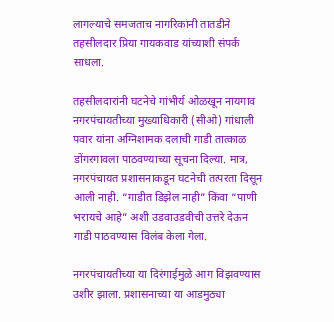लागल्याचे समजताच नागरिकांनी तातडीने तहसीलदार प्रिया गायकवाड यांच्याशी संपर्क साधला.

तहसीलदारांनी घटनेचे गांभीर्य ओळखून नायगाव नगरपंचायतीच्या मुख्याधिकारी (सीओ) गांधाली पवार यांना अग्निशामक दलाची गाडी तात्काळ डोंगरगावला पाठवण्याच्या सूचना दिल्या. मात्र, नगरपंचायत प्रशासनाकडून घटनेची तत्परता दिसून आली नाही. “गाडीत डिझेल नाही” किंवा “पाणी भरायचे आहे” अशी उडवाउडवीची उत्तरे देऊन गाडी पाठवण्यास विलंब केला गेला.

नगरपंचायतीच्या या दिरंगाईमुळे आग विझवण्यास उशीर झाला. प्रशासनाच्या या आडमुठ्या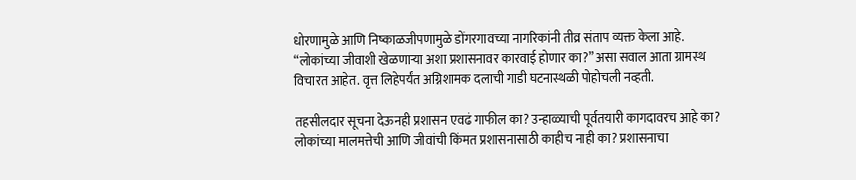धोरणामुळे आणि निष्काळजीपणामुळे डोंगरगावच्या नागरिकांनी तीव्र संताप व्यक्त केला आहे. “लोकांच्या जीवाशी खेळणाऱ्या अशा प्रशासनावर कारवाई होणार का?” असा सवाल आता ग्रामस्थ विचारत आहेत. वृत्त लिहेपर्यंत अग्निशामक दलाची गाडी घटनास्थळी पोहोचली नव्हती.

तहसीलदार सूचना देऊनही प्रशासन एवढं गाफील का? उन्हाळ्याची पूर्वतयारी कागदावरच आहे का? लोकांच्या मालमत्तेची आणि जीवांची किंमत प्रशासनासाठी काहीच नाही का? प्रशासनाचा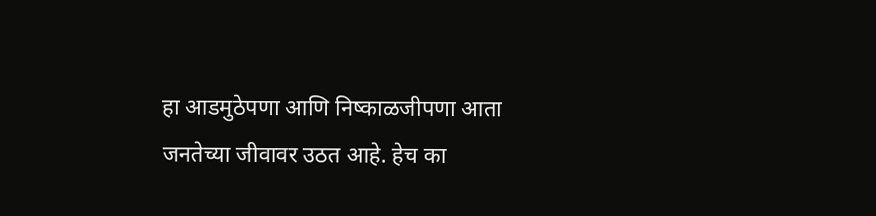हा आडमुठेपणा आणि निष्काळजीपणा आता जनतेच्या जीवावर उठत आहे. हेच का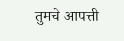तुमचे आपत्ती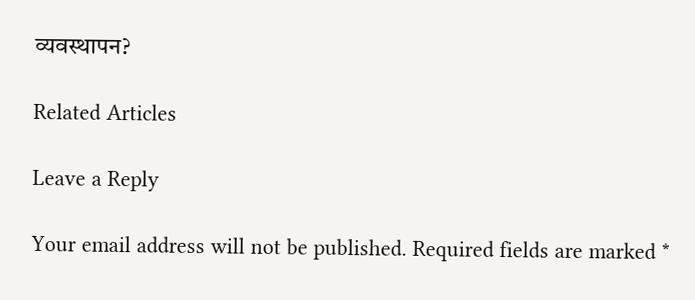व्यवस्थापन?

Related Articles

Leave a Reply

Your email address will not be published. Required fields are marked *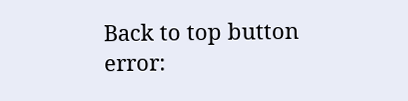Back to top button
error: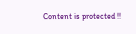Content is protected !!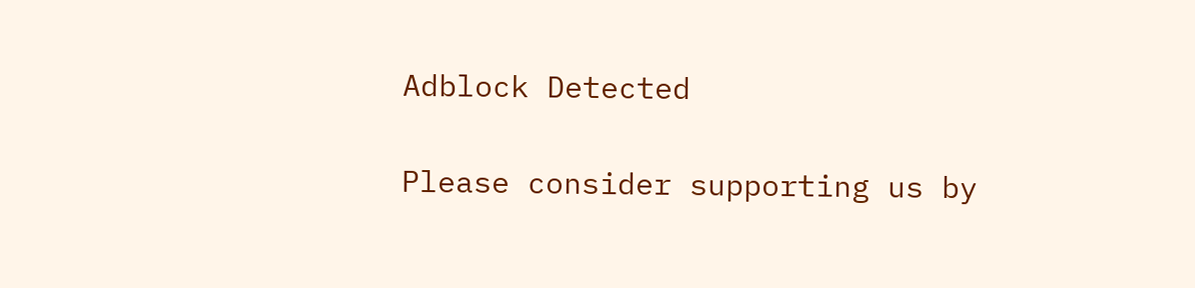Adblock Detected

Please consider supporting us by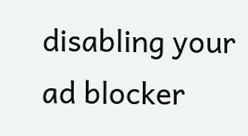disabling your ad blocker